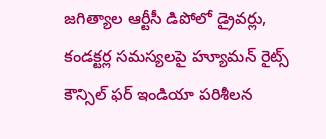జగిత్యాల ఆర్టీసీ డిపోలో డ్రైవర్లు, కండక్టర్ల సమస్యలపై హ్యూమన్ రైట్స్ కౌన్సిల్ ఫర్ ఇండియా పరిశీలన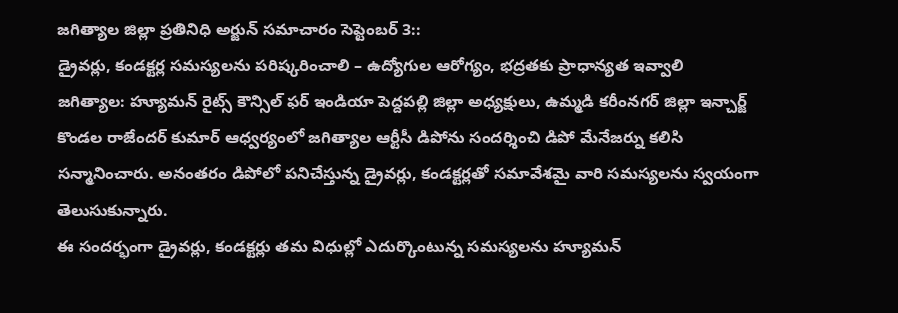జగిత్యాల జిల్లా ప్రతినిధి అర్జున్ సమాచారం సెప్టెంబర్ 3::
డ్రైవర్లు, కండక్టర్ల సమస్యలను పరిష్కరించాలి – ఉద్యోగుల ఆరోగ్యం, భద్రతకు ప్రాధాన్యత ఇవ్వాలి
జగిత్యాల: హ్యూమన్ రైట్స్ కౌన్సిల్ ఫర్ ఇండియా పెద్దపల్లి జిల్లా అధ్యక్షులు, ఉమ్మడి కరీంనగర్ జిల్లా ఇన్చార్జ్ కొండల రాజేందర్ కుమార్ ఆధ్వర్యంలో జగిత్యాల ఆర్టీసీ డిపోను సందర్శించి డిపో మేనేజర్ను కలిసి సన్మానించారు. అనంతరం డిపోలో పనిచేస్తున్న డ్రైవర్లు, కండక్టర్లతో సమావేశమై వారి సమస్యలను స్వయంగా తెలుసుకున్నారు.
ఈ సందర్భంగా డ్రైవర్లు, కండక్టర్లు తమ విధుల్లో ఎదుర్కొంటున్న సమస్యలను హ్యూమన్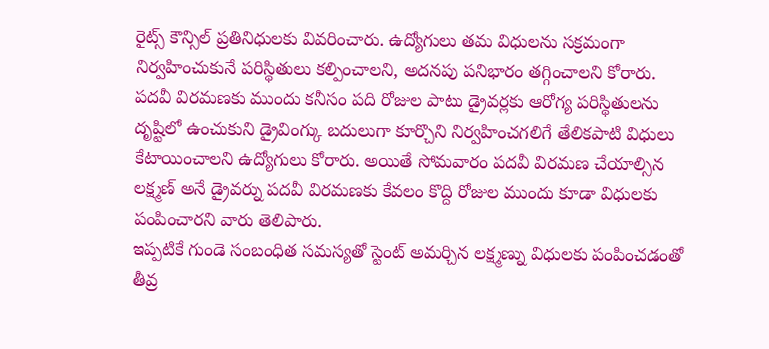రైట్స్ కౌన్సిల్ ప్రతినిధులకు వివరించారు. ఉద్యోగులు తమ విధులను సక్రమంగా నిర్వహించుకునే పరిస్థితులు కల్పించాలని, అదనపు పనిభారం తగ్గించాలని కోరారు.
పదవీ విరమణకు ముందు కనీసం పది రోజుల పాటు డ్రైవర్లకు ఆరోగ్య పరిస్థితులను దృష్టిలో ఉంచుకుని డ్రైవింగ్కు బదులుగా కూర్చొని నిర్వహించగలిగే తేలికపాటి విధులు కేటాయించాలని ఉద్యోగులు కోరారు. అయితే సోమవారం పదవీ విరమణ చేయాల్సిన లక్ష్మణ్ అనే డ్రైవర్ను పదవీ విరమణకు కేవలం కొద్ది రోజుల ముందు కూడా విధులకు పంపించారని వారు తెలిపారు.
ఇప్పటికే గుండె సంబంధిత సమస్యతో స్టెంట్ అమర్చిన లక్ష్మణ్ను విధులకు పంపించడంతో తీవ్ర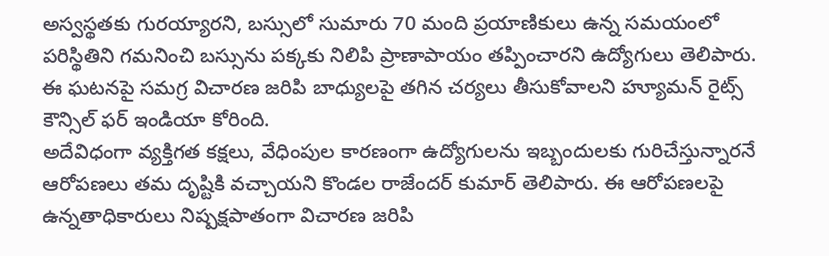అస్వస్థతకు గురయ్యారని, బస్సులో సుమారు 70 మంది ప్రయాణికులు ఉన్న సమయంలో పరిస్థితిని గమనించి బస్సును పక్కకు నిలిపి ప్రాణాపాయం తప్పించారని ఉద్యోగులు తెలిపారు. ఈ ఘటనపై సమగ్ర విచారణ జరిపి బాధ్యులపై తగిన చర్యలు తీసుకోవాలని హ్యూమన్ రైట్స్ కౌన్సిల్ ఫర్ ఇండియా కోరింది.
అదేవిధంగా వ్యక్తిగత కక్షలు, వేధింపుల కారణంగా ఉద్యోగులను ఇబ్బందులకు గురిచేస్తున్నారనే ఆరోపణలు తమ దృష్టికి వచ్చాయని కొండల రాజేందర్ కుమార్ తెలిపారు. ఈ ఆరోపణలపై ఉన్నతాధికారులు నిష్పక్షపాతంగా విచారణ జరిపి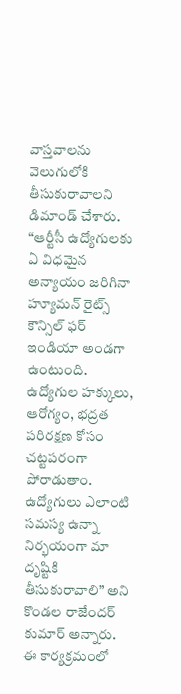వాస్తవాలను వెలుగులోకి తీసుకురావాలని డిమాండ్ చేశారు.
“ఆర్టీసీ ఉద్యోగులకు ఏ విధమైన అన్యాయం జరిగినా హ్యూమన్ రైట్స్ కౌన్సిల్ ఫర్ ఇండియా అండగా ఉంటుంది. ఉద్యోగుల హక్కులు, ఆరోగ్యం, భద్రత పరిరక్షణ కోసం చట్టపరంగా పోరాడుతాం. ఉద్యోగులు ఎలాంటి సమస్య ఉన్నా నిర్భయంగా మా దృష్టికి తీసుకురావాలి” అని కొండల రాజేందర్ కుమార్ అన్నారు.
ఈ కార్యక్రమంలో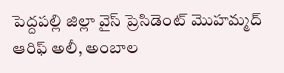పెద్దపల్లి జిల్లా వైస్ ప్రెసిడెంట్ మొహమ్మద్ ఆరిఫ్ అలీ, అంబాల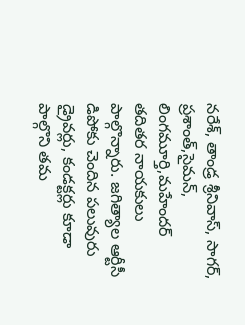నరేశ్, తాండ్ర శ్రీనివాస్, సాగర్, ప్రశాంత్,సైమన్, లింగమూర్తి,మహేందర్ తదితర నాయకులు పాల్గొన్నారు. జగిత్యాల ఆర్టీసీ డిపోకు చెందిన పలువురు డ్రైవర్లు, కండక్టర్లు కూడా పాల్గొని తమ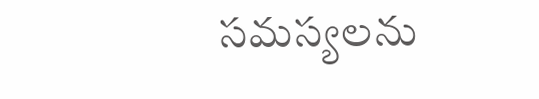సమస్యలను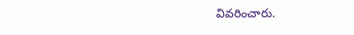వివరించారు.